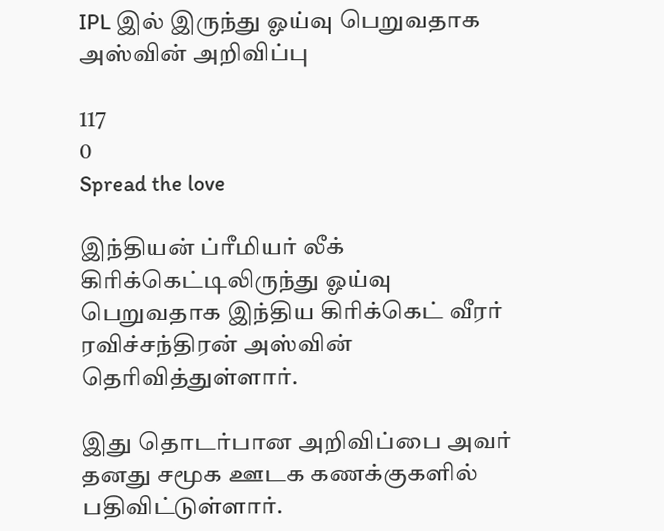IPL இல் இருந்து ஓய்வு பெறுவதாக அஸ்வின் அறிவிப்பு

117
0
Spread the love

இந்தியன் ப்ரீமியர் லீக் கிரிக்கெட்டிலிருந்து ஓய்வு பெறுவதாக இந்திய கிரிக்கெட் வீரர் ரவிச்சந்திரன் அஸ்வின் தெரிவித்துள்ளார்.

இது தொடர்பான அறிவிப்பை அவர் தனது சமூக ஊடக கணக்குகளில் பதிவிட்டுள்ளார்.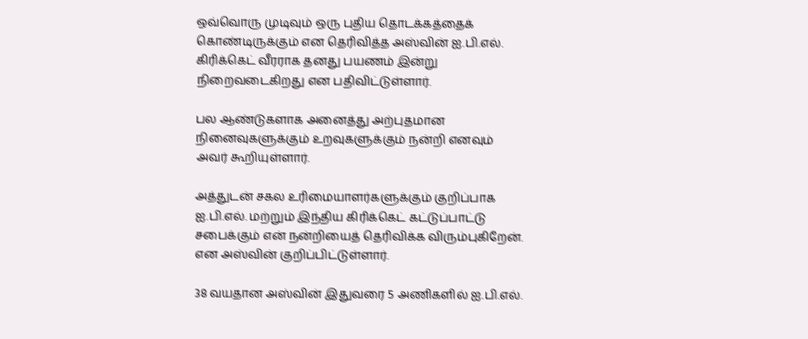ஒவ்வொரு முடிவும் ஒரு புதிய தொடக்கத்தைக் கொண்டிருக்கும் என தெரிவித்த அஸ்வின் ஐ.பி.எல். கிரிக்கெட் வீரராக தனது பயணம் இன்று நிறைவடைகிறது என பதிவிட்டுள்ளார்.

பல ஆண்டுகளாக அனைத்து அற்புதமான நினைவுகளுக்கும் உறவுகளுக்கும் நன்றி எனவும் அவர் கூறியுள்ளார்.

அத்துடன் சகல உரிமையாளர்களுக்கும் குறிப்பாக ஐ.பி.எல். மற்றும் இந்திய கிரிக்கெட் கட்டுப்பாட்டு சபைக்கும் என் நன்றியைத் தெரிவிக்க விரும்புகிறேன். என அஸ்வின் குறிப்பிட்டுள்ளார்.

38 வயதான அஸ்வின் இதுவரை 5 அணிகளில் ஐ.பி.எல்.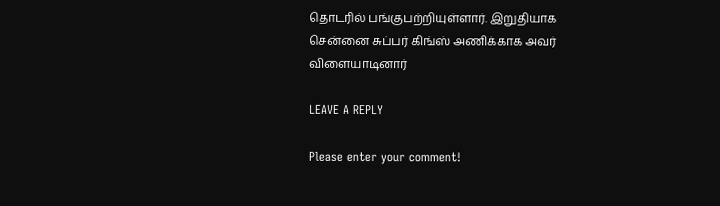தொடரில் பங்குபற்றியுள்ளார். இறுதியாக சென்னை சுப்பர் கிங்ஸ் அணிக்காக அவர் விளையாடினார்

LEAVE A REPLY

Please enter your comment!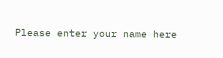Please enter your name here